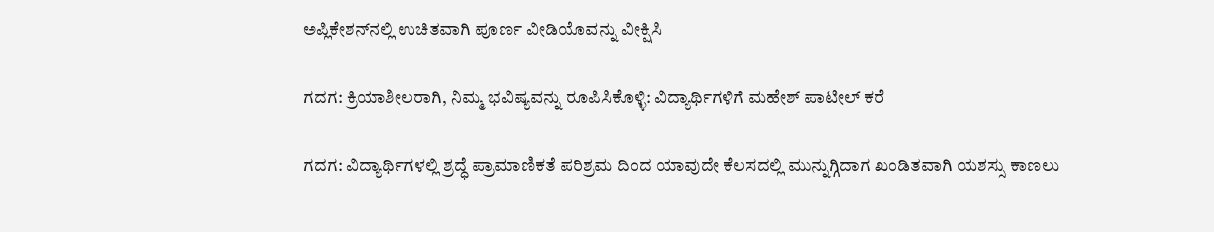ಅಪ್ಲಿಕೇಶನ್‌ನಲ್ಲಿ ಉಚಿತವಾಗಿ ಪೂರ್ಣ ವೀಡಿಯೊವನ್ನು ವೀಕ್ಷಿಸಿ

ಗದಗ: ಕ್ರಿಯಾಶೀಲರಾಗಿ, ನಿಮ್ಮ ಭವಿಷ್ಯವನ್ನು ರೂಪಿಸಿಕೊಳ್ಳಿ: ವಿದ್ಯಾರ್ಥಿಗಳಿಗೆ ಮಹೇಶ್ ಪಾಟೀಲ್ ಕರೆ

ಗದಗ: ವಿದ್ಯಾರ್ಥಿಗಳಲ್ಲಿ ಶ್ರದ್ಧೆ ಪ್ರಾಮಾಣಿಕತೆ ಪರಿಶ್ರಮ ದಿಂದ ಯಾವುದೇ ಕೆಲಸದಲ್ಲಿ ಮುನ್ನುಗ್ಗಿದಾಗ ಖಂಡಿತವಾಗಿ ಯಶಸ್ಸು ಕಾಣಲು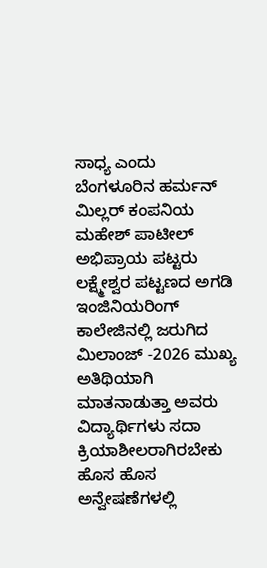ಸಾಧ್ಯ ಎಂದು ಬೆಂಗಳೂರಿನ ಹರ್ಮನ್ ಮಿಲ್ಲರ್ ಕಂಪನಿಯ ಮಹೇಶ್ ಪಾಟೀಲ್ ಅಭಿಪ್ರಾಯ ಪಟ್ಟರು ಲಕ್ಷ್ಮೇಶ್ವರ ಪಟ್ಟಣದ ಅಗಡಿ ಇಂಜಿನಿಯರಿಂಗ್ ಕಾಲೇಜಿನಲ್ಲಿ ಜರುಗಿದ ಮಿಲಾಂಜ್ -2026 ಮುಖ್ಯ ಅತಿಥಿಯಾಗಿ ಮಾತನಾಡುತ್ತಾ ಅವರು ವಿದ್ಯಾರ್ಥಿಗಳು ಸದಾ ಕ್ರಿಯಾಶೀಲರಾಗಿರಬೇಕು ಹೊಸ ಹೊಸ ಅನ್ವೇಷಣೆಗಳಲ್ಲಿ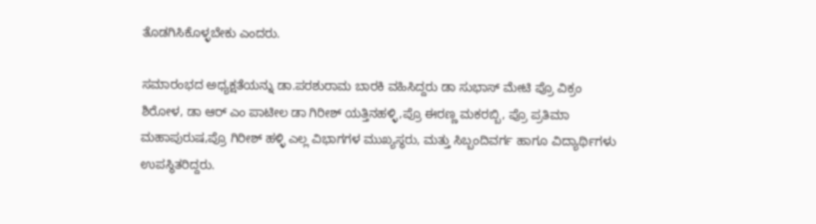ತೊಡಗಿಸಿಕೊಳ್ಳಬೇಕು ಎಂದರು.

ಸಮಾರಂಭದ ಅಧ್ಯಕ್ಷತೆಯನ್ನು ಡಾ.ಪರಶುರಾಮ ಬಾರಕಿ ವಹಿಸಿದ್ದರು ಡಾ ಸುಭಾಸ್ ಮೇಟಿ ಪ್ರೊ ವಿಕ್ರಂ ಶಿರೋಳ, ಡಾ ಆರ್ ಎಂ ಪಾಟೀಲ ಡಾ ಗಿರೀಶ್ ಯತ್ತಿನಹಳ್ಳಿ,ಪ್ರೊ ಈರಣ್ಣ ಮಕರಬ್ಬಿ, ಪ್ರೊ ಪ್ರತಿಮಾ ಮಹಾಪುರುಷ,ಪ್ರೊ ಗಿರೀಶ್ ಹಳ್ಳಿ ಎಲ್ಲ ವಿಭಾಗಗಳ ಮುಖ್ಯಸ್ಥರು, ಮತ್ತು ಸಿಬ್ಬಂದಿವರ್ಗ ಹಾಗೂ ವಿದ್ಯಾರ್ಥಿಗಳು ಉಪಸ್ಥಿತರಿದ್ದರು.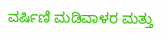ವರ್ಷಿಣಿ ಮಡಿವಾಳರ ಮತ್ತು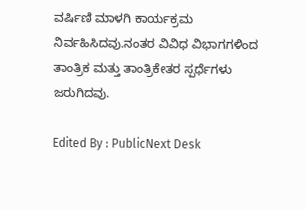ವರ್ಷಿಣಿ ಮಾಳಗಿ ಕಾರ್ಯಕ್ರಮ ನಿರ್ವಹಿಸಿದವು.ನಂತರ ವಿವಿಧ ವಿಭಾಗಗಳಿಂದ ತಾಂತ್ರಿಕ ಮತ್ತು ತಾಂತ್ರಿಕೇತರ ಸ್ಪರ್ಧೆಗಳು ಜರುಗಿದವು.

Edited By : PublicNext Desk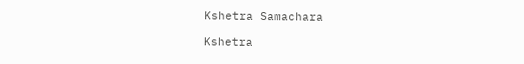Kshetra Samachara

Kshetra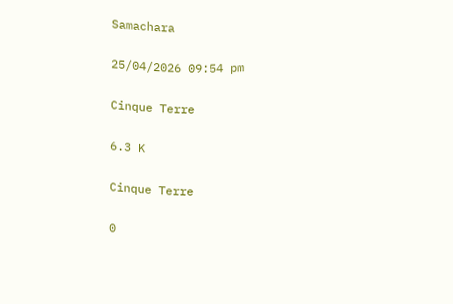Samachara

25/04/2026 09:54 pm

Cinque Terre

6.3 K

Cinque Terre

0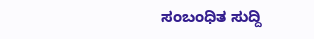ಸಂಬಂಧಿತ ಸುದ್ದಿ